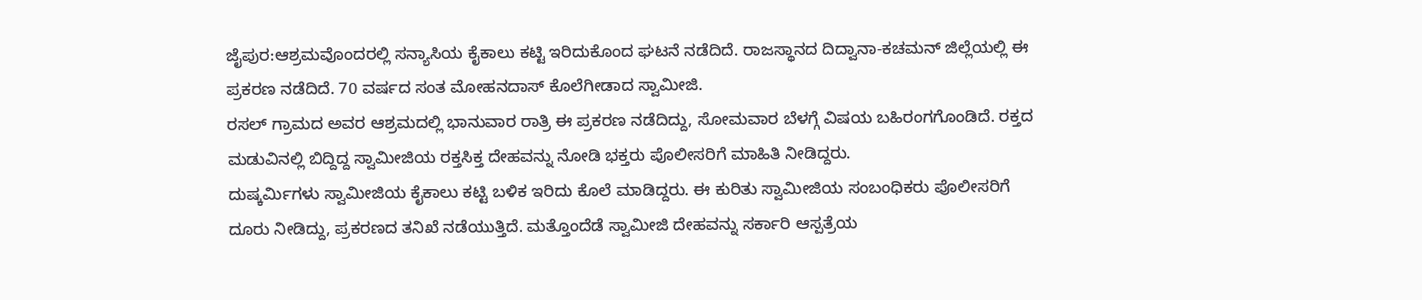ಜೈಪುರ:ಆಶ್ರಮವೊಂದರಲ್ಲಿ ಸನ್ಯಾಸಿಯ ಕೈಕಾಲು ಕಟ್ಟಿ ಇರಿದುಕೊಂದ ಘಟನೆ ನಡೆದಿದೆ. ರಾಜಸ್ಥಾನದ ದಿದ್ವಾನಾ-ಕಚಮನ್ ಜಿಲ್ಲೆಯಲ್ಲಿ ಈ ಪ್ರಕರಣ ನಡೆದಿದೆ. 70 ವರ್ಷದ ಸಂತ ಮೋಹನದಾಸ್ ಕೊಲೆಗೀಡಾದ ಸ್ವಾಮೀಜಿ.
ರಸಲ್ ಗ್ರಾಮದ ಅವರ ಆಶ್ರಮದಲ್ಲಿ ಭಾನುವಾರ ರಾತ್ರಿ ಈ ಪ್ರಕರಣ ನಡೆದಿದ್ದು, ಸೋಮವಾರ ಬೆಳಗ್ಗೆ ವಿಷಯ ಬಹಿರಂಗಗೊಂಡಿದೆ. ರಕ್ತದ ಮಡುವಿನಲ್ಲಿ ಬಿದ್ದಿದ್ದ ಸ್ವಾಮೀಜಿಯ ರಕ್ತಸಿಕ್ತ ದೇಹವನ್ನು ನೋಡಿ ಭಕ್ತರು ಪೊಲೀಸರಿಗೆ ಮಾಹಿತಿ ನೀಡಿದ್ದರು.
ದುಷ್ಕರ್ಮಿಗಳು ಸ್ವಾಮೀಜಿಯ ಕೈಕಾಲು ಕಟ್ಟಿ ಬಳಿಕ ಇರಿದು ಕೊಲೆ ಮಾಡಿದ್ದರು. ಈ ಕುರಿತು ಸ್ವಾಮೀಜಿಯ ಸಂಬಂಧಿಕರು ಪೊಲೀಸರಿಗೆ ದೂರು ನೀಡಿದ್ದು, ಪ್ರಕರಣದ ತನಿಖೆ ನಡೆಯುತ್ತಿದೆ. ಮತ್ತೊಂದೆಡೆ ಸ್ವಾಮೀಜಿ ದೇಹವನ್ನು ಸರ್ಕಾರಿ ಆಸ್ಪತ್ರೆಯ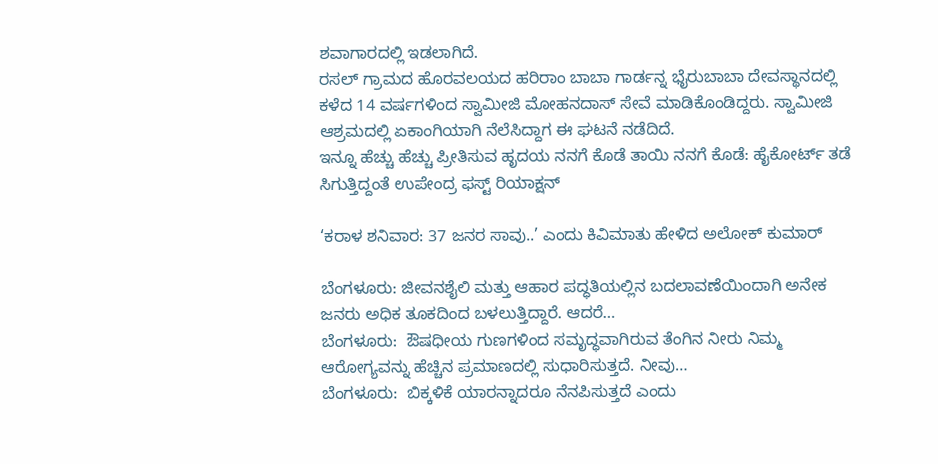ಶವಾಗಾರದಲ್ಲಿ ಇಡಲಾಗಿದೆ.
ರಸಲ್ ಗ್ರಾಮದ ಹೊರವಲಯದ ಹರಿರಾಂ ಬಾಬಾ ಗಾರ್ಡನ್ನ ಭೈರುಬಾಬಾ ದೇವಸ್ಥಾನದಲ್ಲಿ ಕಳೆದ 14 ವರ್ಷಗಳಿಂದ ಸ್ವಾಮೀಜಿ ಮೋಹನದಾಸ್ ಸೇವೆ ಮಾಡಿಕೊಂಡಿದ್ದರು. ಸ್ವಾಮೀಜಿ ಆಶ್ರಮದಲ್ಲಿ ಏಕಾಂಗಿಯಾಗಿ ನೆಲೆಸಿದ್ದಾಗ ಈ ಘಟನೆ ನಡೆದಿದೆ.
ಇನ್ನೂ ಹೆಚ್ಚು ಹೆಚ್ಚು ಪ್ರೀತಿಸುವ ಹೃದಯ ನನಗೆ ಕೊಡೆ ತಾಯಿ ನನಗೆ ಕೊಡೆ: ಹೈಕೋರ್ಟ್ ತಡೆ ಸಿಗುತ್ತಿದ್ದಂತೆ ಉಪೇಂದ್ರ ಫಸ್ಟ್ ರಿಯಾಕ್ಷನ್

‘ಕರಾಳ ಶನಿವಾರ: 37 ಜನರ ಸಾವು..’ ಎಂದು ಕಿವಿಮಾತು ಹೇಳಿದ ಅಲೋಕ್ ಕುಮಾರ್

ಬೆಂಗಳೂರು: ಜೀವನಶೈಲಿ ಮತ್ತು ಆಹಾರ ಪದ್ಧತಿಯಲ್ಲಿನ ಬದಲಾವಣೆಯಿಂದಾಗಿ ಅನೇಕ ಜನರು ಅಧಿಕ ತೂಕದಿಂದ ಬಳಲುತ್ತಿದ್ದಾರೆ. ಆದರೆ…
ಬೆಂಗಳೂರು:  ಔಷಧೀಯ ಗುಣಗಳಿಂದ ಸಮೃದ್ಧವಾಗಿರುವ ತೆಂಗಿನ ನೀರು ನಿಮ್ಮ  ಆರೋಗ್ಯವನ್ನು ಹೆಚ್ಚಿನ ಪ್ರಮಾಣದಲ್ಲಿ ಸುಧಾರಿಸುತ್ತದೆ. ನೀವು…
ಬೆಂಗಳೂರು:  ಬಿಕ್ಕಳಿಕೆ ಯಾರನ್ನಾದರೂ ನೆನಪಿಸುತ್ತದೆ ಎಂದು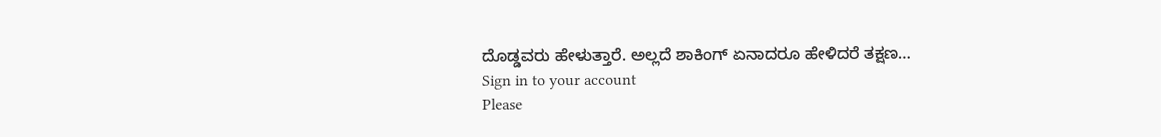ದೊಡ್ಡವರು ಹೇಳುತ್ತಾರೆ. ಅಲ್ಲದೆ ಶಾಕಿಂಗ್ ಏನಾದರೂ ಹೇಳಿದರೆ ತಕ್ಷಣ…
Sign in to your account
Please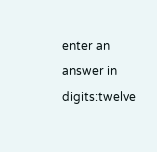enter an answer in digits:twelve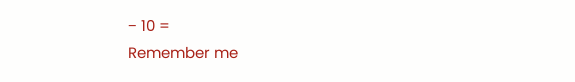− 10 =
Remember me